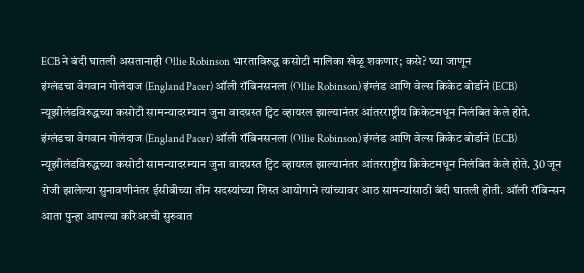ECB ने बंदी घातली असतानाही Ollie Robinson भारताविरुद्ध कसोटी मालिका खेळू शकणार; कसे? घ्या जाणून
इंग्लंडचा वेगवान गोलंदाज (England Pacer) ऑली रॉबिनसनला (Ollie Robinson) इंग्लंड आणि वेल्स क्रिकेट बोर्डाने (ECB) न्यूझीलंडविरुद्धच्या कसोटी सामन्यादरम्यान जुना वादग्रस्त ट्विट व्हायरल झाल्यानंतर आंतरराष्ट्रीय क्रिकेटमधून निलंबित केले होते.
इंग्लंडचा वेगवान गोलंदाज (England Pacer) ऑली रॉबिनसनला (Ollie Robinson) इंग्लंड आणि वेल्स क्रिकेट बोर्डाने (ECB) न्यूझीलंडविरुद्धच्या कसोटी सामन्यादरम्यान जुना वादग्रस्त ट्विट व्हायरल झाल्यानंतर आंतरराष्ट्रीय क्रिकेटमधून निलंबित केले होते. 30 जून रोजी झालेल्या सुनावणीनंतर ईसीबीच्या तीन सदस्यांच्या शिस्त आयोगाने त्यांच्यावर आठ सामन्यांसाठी बंदी घातली होती. ऑली रॉबिन्सन आता पुन्हा आपल्या करिअरची सुरुवात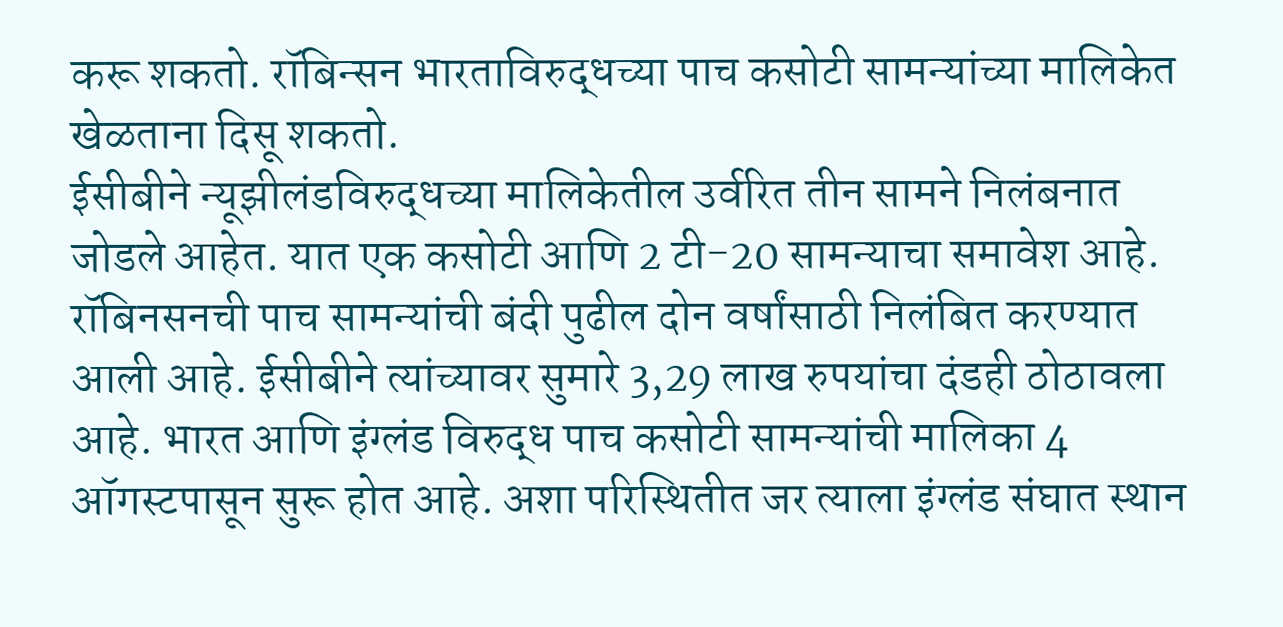करू शकतो. रॉबिन्सन भारताविरुद्धच्या पाच कसोटी सामन्यांच्या मालिकेत खेळताना दिसू शकतो.
ईसीबीने न्यूझीलंडविरुद्धच्या मालिकेतील उर्वरित तीन सामने निलंबनात जोडले आहेत. यात एक कसोटी आणि 2 टी-20 सामन्याचा समावेश आहे. रॉबिनसनची पाच सामन्यांची बंदी पुढील दोन वर्षांसाठी निलंबित करण्यात आली आहे. ईसीबीने त्यांच्यावर सुमारे 3,29 लाख रुपयांचा दंडही ठोठावला आहे. भारत आणि इंग्लंड विरुद्ध पाच कसोटी सामन्यांची मालिका 4 ऑगस्टपासून सुरू होत आहे. अशा परिस्थितीत जर त्याला इंग्लंड संघात स्थान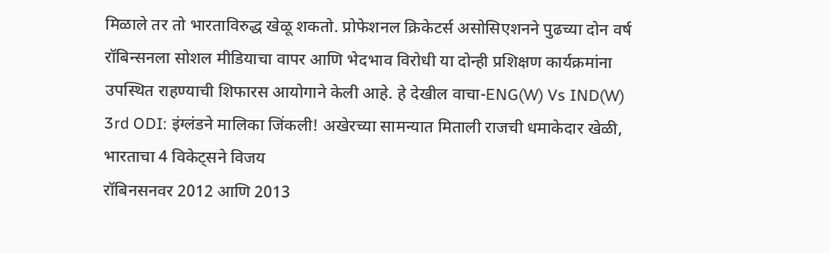मिळाले तर तो भारताविरुद्ध खेळू शकतो. प्रोफेशनल क्रिकेटर्स असोसिएशनने पुढच्या दोन वर्ष रॉबिन्सनला सोशल मीडियाचा वापर आणि भेदभाव विरोधी या दोन्ही प्रशिक्षण कार्यक्रमांना उपस्थित राहण्याची शिफारस आयोगाने केली आहे. हे देखील वाचा-ENG(W) Vs IND(W) 3rd ODI: इंग्लंडने मालिका जिंकली! अखेरच्या सामन्यात मिताली राजची धमाकेदार खेळी, भारताचा 4 विकेट्सने विजय
रॉबिनसनवर 2012 आणि 2013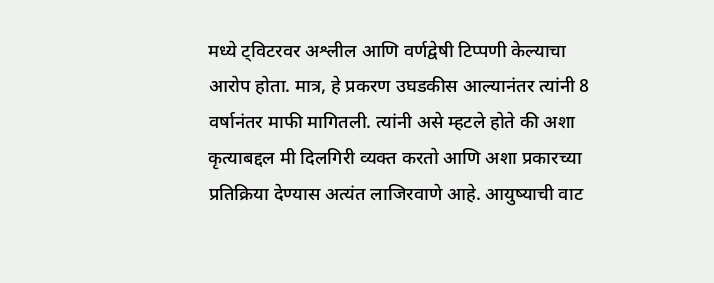मध्ये ट्विटरवर अश्लील आणि वर्णद्वेषी टिप्पणी केल्याचा आरोप होता. मात्र, हे प्रकरण उघडकीस आल्यानंतर त्यांनी 8 वर्षानंतर माफी मागितली. त्यांनी असे म्हटले होते की अशा कृत्याबद्दल मी दिलगिरी व्यक्त करतो आणि अशा प्रकारच्या प्रतिक्रिया देण्यास अत्यंत लाजिरवाणे आहे. आयुष्याची वाट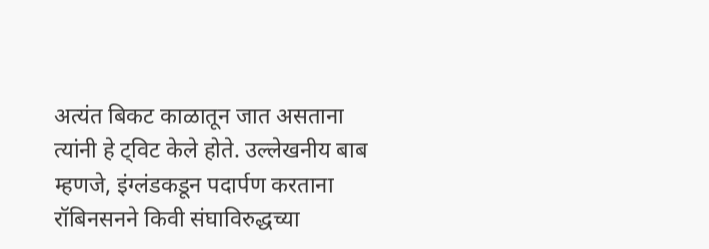अत्यंत बिकट काळातून जात असताना त्यांनी हे ट्विट केले होते. उल्लेखनीय बाब म्हणजे, इंग्लंडकडून पदार्पण करताना रॉबिनसनने किवी संघाविरुद्धच्या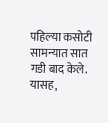पहिल्या कसोटी सामन्यात सात गडी बाद केले. यासह,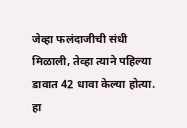जेव्हा फलंदाजीची संधी मिळाली, तेव्हा त्याने पहिल्या डावात 42 धावा केल्या होत्या. हा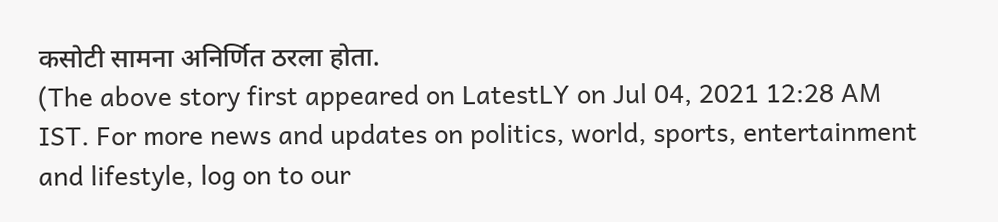कसोटी सामना अनिर्णित ठरला होता.
(The above story first appeared on LatestLY on Jul 04, 2021 12:28 AM IST. For more news and updates on politics, world, sports, entertainment and lifestyle, log on to our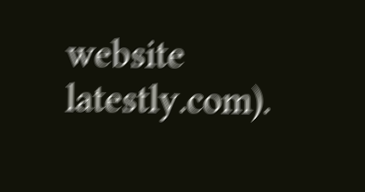website latestly.com).